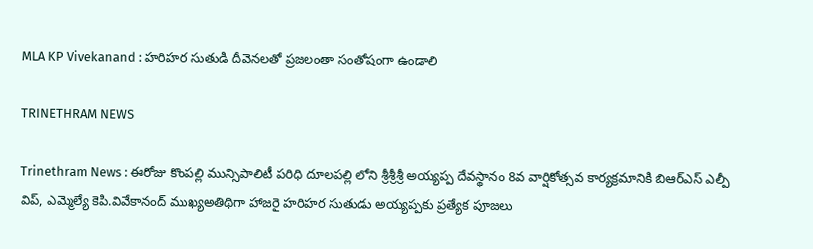MLA KP Vivekanand : హరిహర సుతుడి దీవెనలతో ప్రజలంతా సంతోషంగా ఉండాలి

TRINETHRAM NEWS

Trinethram News : ఈరోజు కొంపల్లి మున్సిపాలిటీ పరిధి దూలపల్లి లోని శ్రీశ్రీశ్రీ అయ్యప్ప దేవస్థానం 8వ వార్షికోత్సవ కార్యక్రమానికి బిఆర్ఎస్ ఎల్పీ విప్, ఎమ్మెల్యే కెపి.వివేకానంద్ ముఖ్యఅతిథిగా హాజరై హరిహర సుతుడు అయ్యప్పకు ప్రత్యేక పూజలు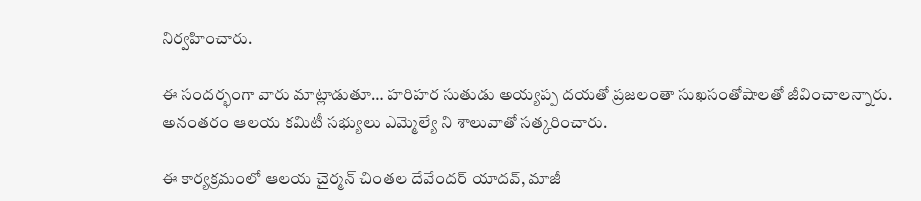నిర్వహించారు.

ఈ సందర్భంగా వారు మాట్లాడుతూ… హరిహర సుతుడు అయ్యప్ప దయతో ప్రజలంతా సుఖసంతోషాలతో జీవించాలన్నారు. అనంతరం ఆలయ కమిటీ సభ్యులు ఎమ్మెల్యే ని శాలువాతో సత్కరించారు.

ఈ కార్యక్రమంలో ఆలయ చైర్మన్ చింతల దేవేందర్ యాదవ్, మాజీ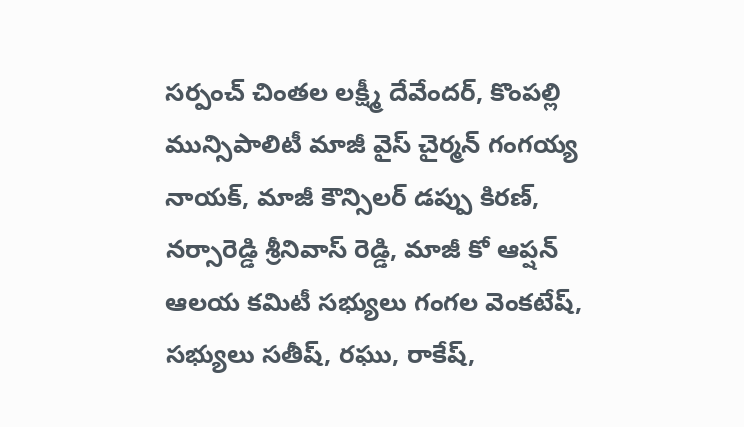సర్పంచ్ చింతల లక్ష్మీ దేవేందర్, కొంపల్లి మున్సిపాలిటీ మాజీ వైస్ చైర్మన్ గంగయ్య నాయక్, మాజీ కౌన్సిలర్ డప్పు కిరణ్, నర్సారెడ్డి శ్రీనివాస్ రెడ్డి, మాజీ కో ఆప్షన్ ఆలయ కమిటీ సభ్యులు గంగల వెంకటేష్, సభ్యులు సతీష్, రఘు, రాకేష్,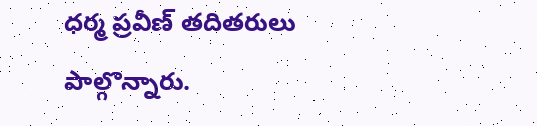ధర్మ ప్రవీణ్ తదితరులు పాల్గొన్నారు.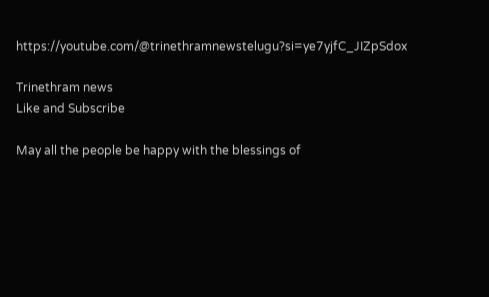https://youtube.com/@trinethramnewstelugu?si=ye7yjfC_JIZpSdox

Trinethram news
Like and Subscribe

May all the people be happy with the blessings of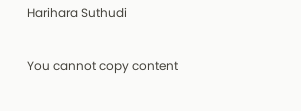Harihara Suthudi

You cannot copy content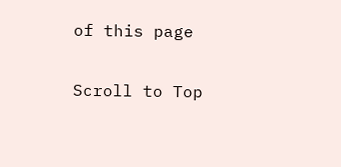of this page

Scroll to Top